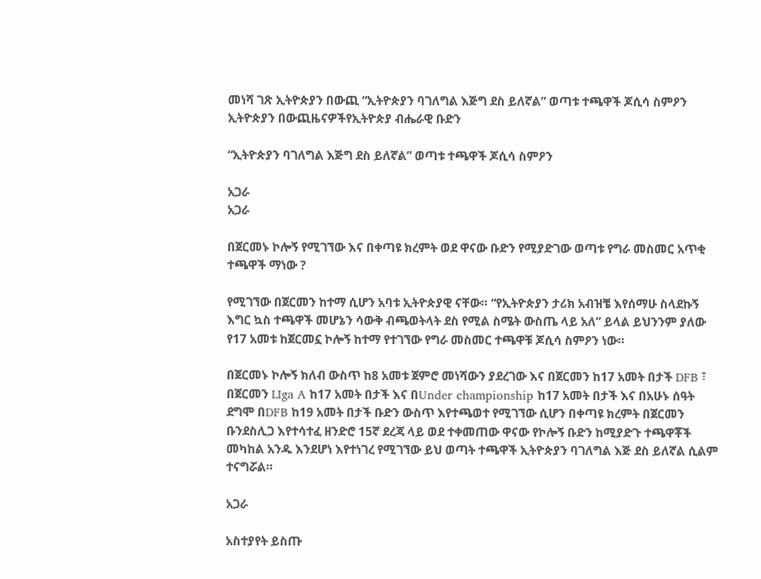መነሻ ገጽ ኢትዮጵያን በውጪ “ኢትዮጵያን ባገለግል እጅግ ደስ ይለኛል” ወጣቱ ተጫዋች ጆሲሳ ስምዖን
ኢትዮጵያን በውጪዜናዎችየኢትዮጵያ ብሔራዊ ቡድን

“ኢትዮጵያን ባገለግል እጅግ ደስ ይለኛል” ወጣቱ ተጫዋች ጆሲሳ ስምዖን

አጋራ
አጋራ

በጀርመኑ ኮሎኝ የሚገኘው እና በቀጣዩ ክረምት ወደ ዋናው ቡድን የሚያድገው ወጣቱ የግራ መስመር አጥቂ ተጫዋች ማነው ?

የሚገኘው በጀርመን ከተማ ሲሆን አባቱ ኢትዮጵያዊ ናቸው። “የኢትዮጵያን ታሪክ አብዝቼ እየሰማሁ ስላደኩኝ እግር ኳስ ተጫዋች መሆኔን ሳውቅ ብጫወትላት ደስ የሚል ስሜት ውስጤ ላይ አለ” ይላል ይህንንም ያለው የ17 አመቱ ከጀርመኗ ኮሎኝ ከተማ የተገኘው የግራ መስመር ተጫዋቹ ጆሲሳ ስምዖን ነው።

በጀርመኑ ኮሎኝ ክለብ ውስጥ ከ8 አመቱ ጀምሮ መነሻውን ያደረገው እና በጀርመን ከ17 አመት በታች DFB ፣ በጀርመን LIga A ከ17 አመት በታች እና በUnder championship ከ17 አመት በታች እና በአሁኑ ሰዓት ደግሞ በDFB ከ19 አመት በታች ቡድን ውስጥ እየተጫወተ የሚገኘው ሲሆን በቀጣዩ ክረምት በጀርመን ቡንደስሊጋ እየተሳተፈ ዘንድሮ 15ኛ ደረጃ ላይ ወደ ተቀመጠው ዋናው የኮሎኝ ቡድን ከሚያድጉ ተጫዋቾች መካከል አንዱ እንደሆነ እየተነገረ የሚገኘው ይህ ወጣት ተጫዋች ኢትዮጵያን ባገለግል እጅ ደስ ይለኛል ሲልም ተናግሯል።

አጋራ

አስተያየት ይስጡ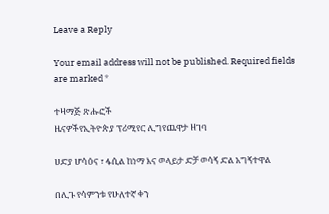Leave a Reply

Your email address will not be published. Required fields are marked *

ተዛማጅ ጽሑፎች
ዜናዎችየኢትዮጵያ ፕሪሚየር ሊግየጨዋታ ዘገባ

ሀድያ ሆሳዕና ፣ ፋሲል ከነማ እና ወላይታ ድቻ ወሳኝ ድል አግኝተዋል

በሊጉ የሳምንቱ የሁለተኛ ቀን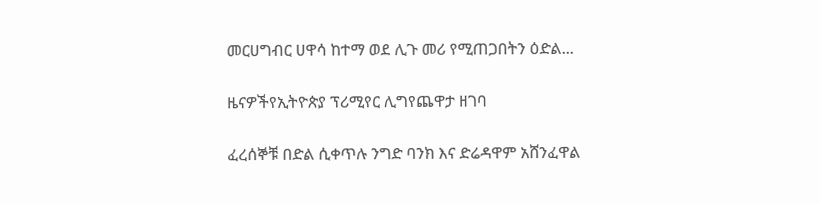መርሀግብር ሀዋሳ ከተማ ወደ ሊጉ መሪ የሚጠጋበትን ዕድል...

ዜናዎችየኢትዮጵያ ፕሪሚየር ሊግየጨዋታ ዘገባ

ፈረሰኞቹ በድል ሲቀጥሉ ንግድ ባንክ እና ድሬዳዋም አሸንፈዋል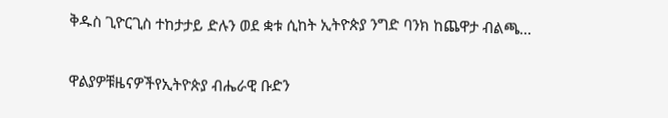ቅዱስ ጊዮርጊስ ተከታታይ ድሉን ወደ ቋቱ ሲከት ኢትዮጵያ ንግድ ባንክ ከጨዋታ ብልጫ...

ዋልያዎቹዜናዎችየኢትዮጵያ ብሔራዊ ቡድን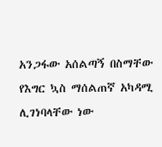አንጋፋው አሰልጣኝ በስማቸው የእግር ኳስ ማሰልጠኛ አካዳሚ ሊገነባላቸው ነው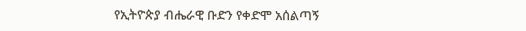የኢትዮጵያ ብሔራዊ ቡድን የቀድሞ አሰልጣኝ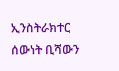ኢንስትራክተር ሰውነት ቢሻውን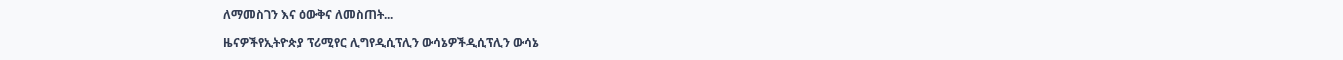ለማመስገን እና ዕውቅና ለመስጠት...

ዜናዎችየኢትዮጵያ ፕሪሚየር ሊግየዲሲፕሊን ውሳኔዎችዲሲፕሊን ውሳኔ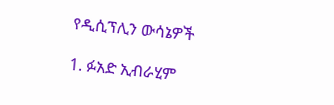የዲሲፕሊን ውሳኔዎች

1. ፉአድ ኢብራሂም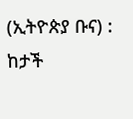(ኢትዮጵያ ቡና) : ከታች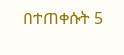በተጠቀሱት 5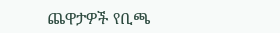ጨዋታዎች የቢጫ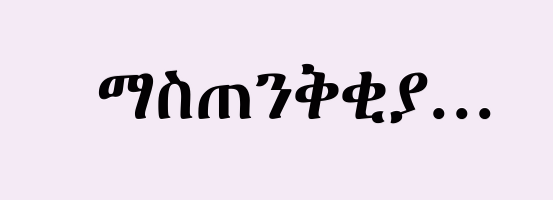ማስጠንቅቂያ...